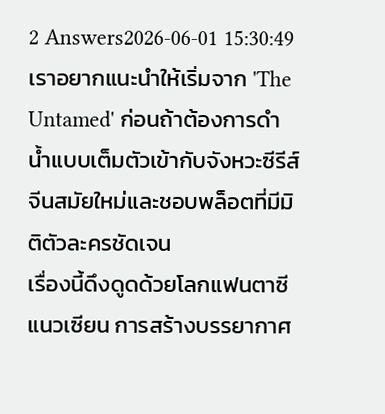2 Answers2026-06-01 15:30:49
เราอยากแนะนำให้เริ่มจาก 'The Untamed' ก่อนถ้าต้องการดำน้ำแบบเต็มตัวเข้ากับจังหวะซีรีส์จีนสมัยใหม่และชอบพล็อตที่มีมิติตัวละครชัดเจน
เรื่องนี้ดึงดูดด้วยโลกแฟนตาซีแนวเซียน การสร้างบรรยากาศ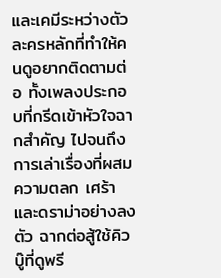และเคมีระหว่างตัวละครหลักที่ทำให้คนดูอยากติดตามต่อ ทั้งเพลงประกอบที่กรีดเข้าหัวใจฉากสำคัญ ไปจนถึงการเล่าเรื่องที่ผสมความตลก เศร้า และดราม่าอย่างลงตัว ฉากต่อสู้ใช้คิวบู๊ที่ดูพรี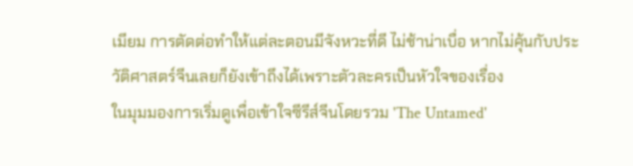เมียม การตัดต่อทำให้แต่ละตอนมีจังหวะที่ดี ไม่ช้าน่าเบื่อ หากไม่คุ้นกับประวัติศาสตร์จีนเลยก็ยังเข้าถึงได้เพราะตัวละครเป็นหัวใจของเรื่อง
ในมุมมองการเริ่มดูเพื่อเข้าใจซีรีส์จีนโดยรวม 'The Untamed'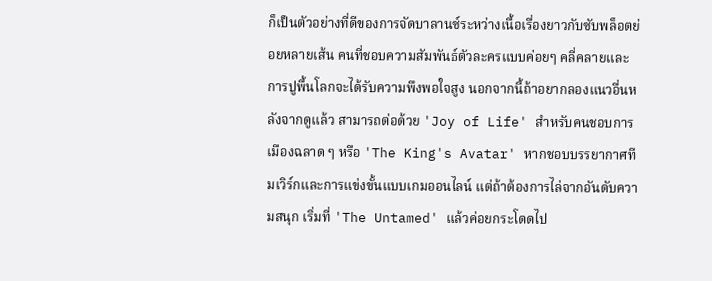ก็เป็นตัวอย่างที่ดีของการจัดบาลานซ์ระหว่างเนื้อเรื่องยาวกับซับพล็อตย่อยหลายเส้น คนที่ชอบความสัมพันธ์ตัวละครแบบค่อยๆ คลี่คลายและการปูพื้นโลกจะได้รับความพึงพอใจสูง นอกจากนี้ถ้าอยากลองแนวอื่นหลังจากดูแล้ว สามารถต่อด้วย 'Joy of Life' สำหรับคนชอบการเมืองฉลาด ๆ หรือ 'The King's Avatar' หากชอบบรรยากาศทีมเวิร์กและการแข่งขั้นแบบเกมออนไลน์ แต่ถ้าต้องการไล่จากอันดับความสนุก เริ่มที่ 'The Untamed' แล้วค่อยกระโดดไป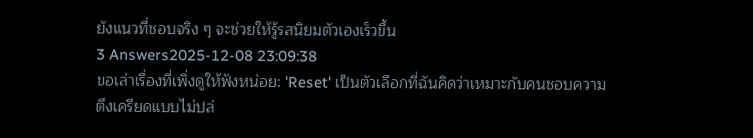ยังแนวที่ชอบจริง ๆ จะช่วยให้รู้รสนิยมตัวเองเร็วขึ้น
3 Answers2025-12-08 23:09:38
ขอเล่าเรื่องที่เพิ่งดูให้ฟังหน่อย: 'Reset' เป็นตัวเลือกที่ฉันคิดว่าเหมาะกับคนชอบความตึงเครียดแบบไม่ปล่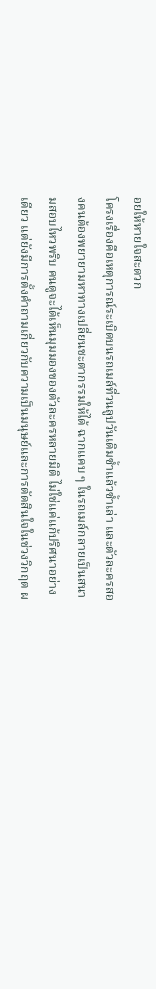อยให้หายใจสะดวก
โครงเรื่องคือเหตุการณ์ระเบิดบนรถเมล์ที่วนลูปวันเดิมซ้ำแล้วซ้ำเล่า และตัวละครสองคนต้องพยายามหาทางเปลี่ยนชะตากรรมให้ได้ ฉากแคบ ๆ ในรถเมล์กลายเป็นสนามสอบไหวพริบ คนดูจะได้เห็นมุมมองของตัวละครหลายมิติ ไม่ใช่แค่แก้ปริศนาอย่างเดียว แต่ยังมีการตั้งคำถามเกี่ยวกับความเป็นมนุษย์และการตัดสินใจในช่วงวิกฤต ผ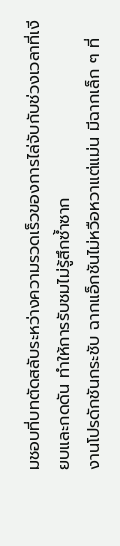มชอบที่บทตัดสลับระหว่างความรวดเร็วของการไล่จับกับช่วงเวลาที่เงียบและกดดัน ทำให้การรับชมไม่รู้สึกซ้ำซาก
งานโปรดักชันกระชับ ฉากแอ็กชันไม่หวือหวาแต่แม่น มีฉากเล็ก ๆ ที่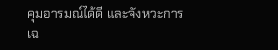คุมอารมณ์ได้ดี และจังหวะการเฉ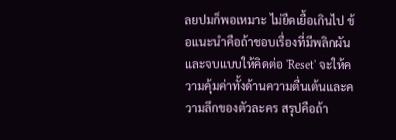ลยปมก็พอเหมาะ ไม่ยืดเยื้อเกินไป ข้อแนะนำคือถ้าชอบเรื่องที่มีพลิกผันและจบแบบให้คิดต่อ 'Reset' จะให้ความคุ้มค่าทั้งด้านความตื่นเต้นและความลึกของตัวละคร สรุปคือถ้า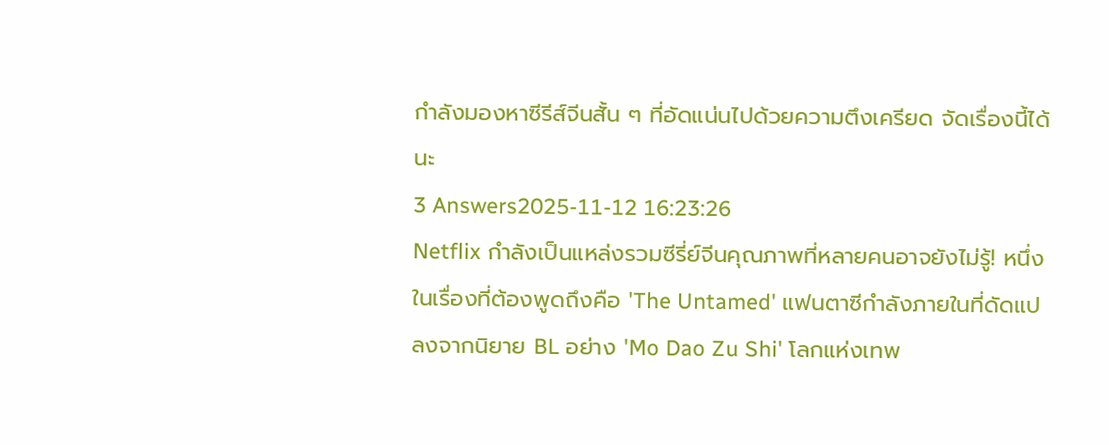กำลังมองหาซีรีส์จีนสั้น ๆ ที่อัดแน่นไปด้วยความตึงเครียด จัดเรื่องนี้ได้นะ
3 Answers2025-11-12 16:23:26
Netflix กำลังเป็นแหล่งรวมซีรี่ย์จีนคุณภาพที่หลายคนอาจยังไม่รู้! หนึ่งในเรื่องที่ต้องพูดถึงคือ 'The Untamed' แฟนตาซีกำลังภายในที่ดัดแปลงจากนิยาย BL อย่าง 'Mo Dao Zu Shi' โลกแห่งเทพ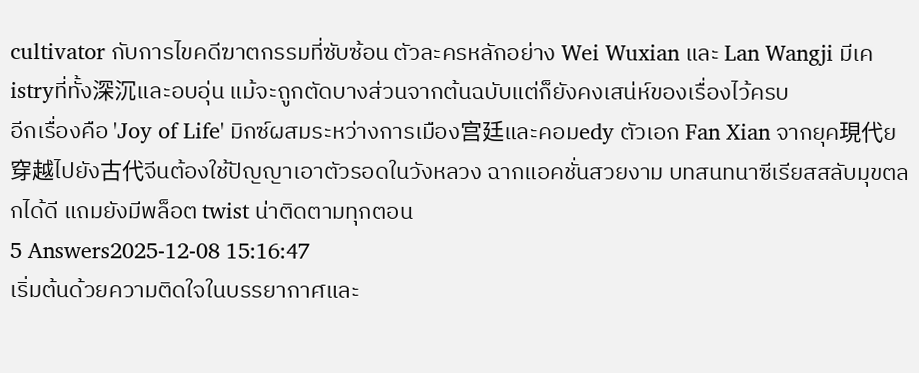cultivator กับการไขคดีฆาตกรรมที่ซับซ้อน ตัวละครหลักอย่าง Wei Wuxian และ Lan Wangji มีเคistryที่ทั้ง深沉และอบอุ่น แม้จะถูกตัดบางส่วนจากต้นฉบับแต่ก็ยังคงเสน่ห์ของเรื่องไว้ครบ
อีกเรื่องคือ 'Joy of Life' มิกซ์ผสมระหว่างการเมือง宫廷และคอมedy ตัวเอก Fan Xian จากยุค現代ย穿越ไปยัง古代จีนต้องใช้ปัญญาเอาตัวรอดในวังหลวง ฉากแอคชั่นสวยงาม บทสนทนาซีเรียสสลับมุขตลกได้ดี แถมยังมีพล็อต twist น่าติดตามทุกตอน
5 Answers2025-12-08 15:16:47
เริ่มต้นด้วยความติดใจในบรรยากาศและ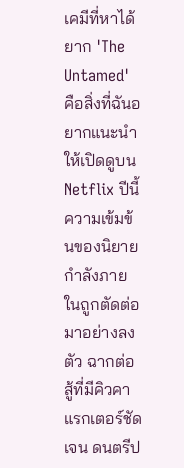เคมีที่หาได้ยาก 'The Untamed' คือสิ่งที่ฉันอยากแนะนำให้เปิดดูบน Netflix ปีนี้
ความเข้มข้นของนิยายกำลังภายในถูกตัดต่อมาอย่างลงตัว ฉากต่อสู้ที่มีคิวคาแรกเตอร์ชัดเจน ดนตรีป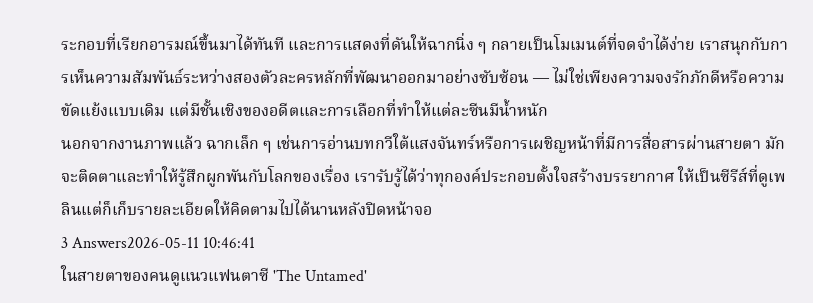ระกอบที่เรียกอารมณ์ขึ้นมาได้ทันที และการแสดงที่ดันให้ฉากนิ่ง ๆ กลายเป็นโมเมนต์ที่จดจำได้ง่าย เราสนุกกับการเห็นความสัมพันธ์ระหว่างสองตัวละครหลักที่พัฒนาออกมาอย่างซับซ้อน — ไม่ใช่เพียงความจงรักภักดีหรือความขัดแย้งแบบเดิม แต่มีชั้นเชิงของอดีตและการเลือกที่ทำให้แต่ละซีนมีน้ำหนัก
นอกจากงานภาพแล้ว ฉากเล็ก ๆ เช่นการอ่านบทกวีใต้แสงจันทร์หรือการเผชิญหน้าที่มีการสื่อสารผ่านสายตา มักจะติดตาและทำให้รู้สึกผูกพันกับโลกของเรื่อง เรารับรู้ได้ว่าทุกองค์ประกอบตั้งใจสร้างบรรยากาศ ให้เป็นซีรีส์ที่ดูเพลินแต่ก็เก็บรายละเอียดให้คิดตามไปได้นานหลังปิดหน้าจอ
3 Answers2026-05-11 10:46:41
ในสายตาของคนดูแนวแฟนตาซี 'The Untamed'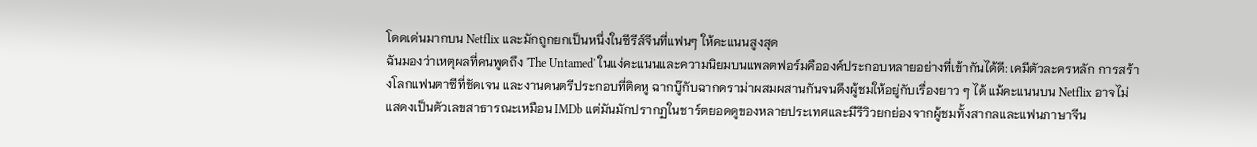โดดเด่นมากบน Netflix และมักถูกยกเป็นหนึ่งในซีรีส์จีนที่แฟนๆ ให้คะแนนสูงสุด
ฉันมองว่าเหตุผลที่คนพูดถึง 'The Untamed' ในแง่คะแนนและความนิยมบนแพลตฟอร์มคือองค์ประกอบหลายอย่างที่เข้ากันได้ดี: เคมีตัวละครหลัก การสร้างโลกแฟนตาซีที่ชัดเจน และงานดนตรีประกอบที่ติดหู ฉากบู๊กับฉากดราม่าผสมผสานกันจนดึงผู้ชมให้อยู่กับเรื่องยาว ๆ ได้ แม้คะแนนบน Netflix อาจไม่แสดงเป็นตัวเลขสาธารณะเหมือน IMDb แต่มันมักปรากฏในชาร์ตยอดดูของหลายประเทศและมีรีวิวยกย่องจากผู้ชมทั้งสากลและแฟนภาษาจีน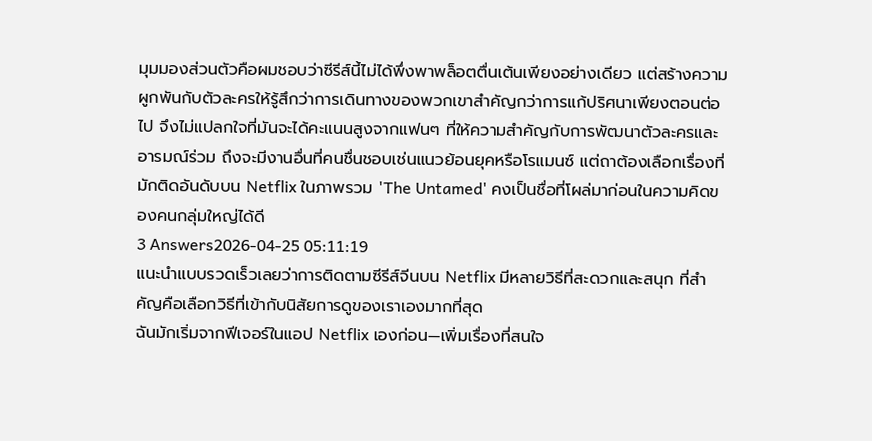มุมมองส่วนตัวคือผมชอบว่าซีรีส์นี้ไม่ได้พึ่งพาพล็อตตื่นเต้นเพียงอย่างเดียว แต่สร้างความผูกพันกับตัวละครให้รู้สึกว่าการเดินทางของพวกเขาสำคัญกว่าการแก้ปริศนาเพียงตอนต่อไป จึงไม่แปลกใจที่มันจะได้คะแนนสูงจากแฟนๆ ที่ให้ความสำคัญกับการพัฒนาตัวละครและอารมณ์ร่วม ถึงจะมีงานอื่นที่คนชื่นชอบเช่นแนวย้อนยุคหรือโรแมนซ์ แต่ถาต้องเลือกเรื่องที่มักติดอันดับบน Netflix ในภาพรวม 'The Untamed' คงเป็นชื่อที่โผล่มาก่อนในความคิดของคนกลุ่มใหญ่ได้ดี
3 Answers2026-04-25 05:11:19
แนะนำแบบรวดเร็วเลยว่าการติดตามซีรีส์จีนบน Netflix มีหลายวิธีที่สะดวกและสนุก ที่สำคัญคือเลือกวิธีที่เข้ากับนิสัยการดูของเราเองมากที่สุด
ฉันมักเริ่มจากฟีเจอร์ในแอป Netflix เองก่อน—เพิ่มเรื่องที่สนใจ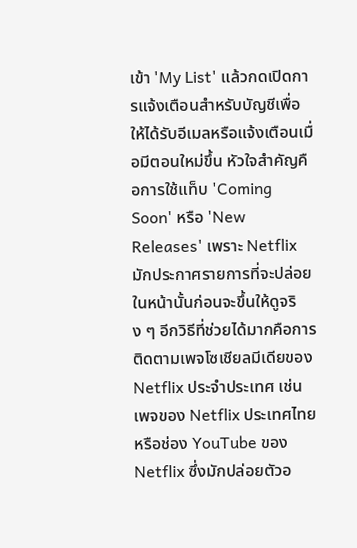เข้า 'My List' แล้วกดเปิดการแจ้งเตือนสำหรับบัญชีเพื่อให้ได้รับอีเมลหรือแจ้งเตือนเมื่อมีตอนใหม่ขึ้น หัวใจสำคัญคือการใช้แท็บ 'Coming Soon' หรือ 'New Releases' เพราะ Netflix มักประกาศรายการที่จะปล่อยในหน้านั้นก่อนจะขึ้นให้ดูจริง ๆ อีกวิธีที่ช่วยได้มากคือการติดตามเพจโซเชียลมีเดียของ Netflix ประจำประเทศ เช่น เพจของ Netflix ประเทศไทย หรือช่อง YouTube ของ Netflix ซึ่งมักปล่อยตัวอ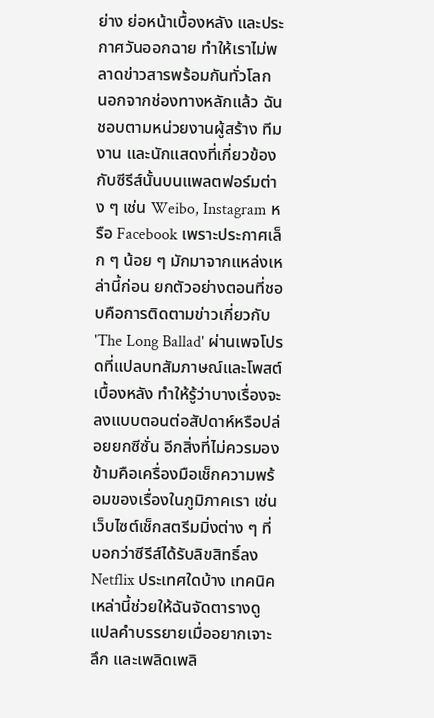ย่าง ย่อหน้าเบื้องหลัง และประกาศวันออกฉาย ทำให้เราไม่พลาดข่าวสารพร้อมกันทั่วโลก
นอกจากช่องทางหลักแล้ว ฉันชอบตามหน่วยงานผู้สร้าง ทีมงาน และนักแสดงที่เกี่ยวข้องกับซีรีส์นั้นบนแพลตฟอร์มต่าง ๆ เช่น Weibo, Instagram หรือ Facebook เพราะประกาศเล็ก ๆ น้อย ๆ มักมาจากแหล่งเหล่านี้ก่อน ยกตัวอย่างตอนที่ชอบคือการติดตามข่าวเกี่ยวกับ 'The Long Ballad' ผ่านเพจโปรดที่แปลบทสัมภาษณ์และโพสต์เบื้องหลัง ทำให้รู้ว่าบางเรื่องจะลงแบบตอนต่อสัปดาห์หรือปล่อยยกซีซั่น อีกสิ่งที่ไม่ควรมองข้ามคือเครื่องมือเช็กความพร้อมของเรื่องในภูมิภาคเรา เช่น เว็บไซต์เช็กสตรีมมิ่งต่าง ๆ ที่บอกว่าซีรีส์ได้รับลิขสิทธิ์ลง Netflix ประเทศใดบ้าง เทคนิคเหล่านี้ช่วยให้ฉันจัดตารางดู แปลคำบรรยายเมื่ออยากเจาะลึก และเพลิดเพลิ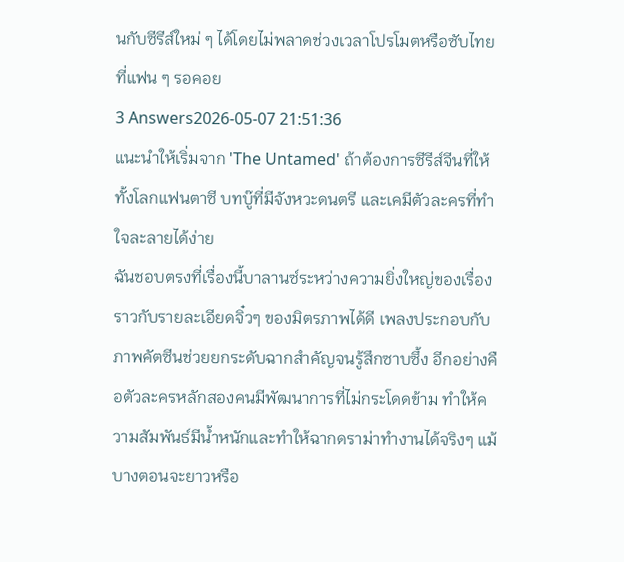นกับซีรีส์ใหม่ ๆ ได้โดยไม่พลาดช่วงเวลาโปรโมตหรือซับไทยที่แฟน ๆ รอคอย
3 Answers2026-05-07 21:51:36
แนะนำให้เริ่มจาก 'The Untamed' ถ้าต้องการซีรีส์จีนที่ให้ทั้งโลกแฟนตาซี บทบู๊ที่มีจังหวะดนตรี และเคมีตัวละครที่ทำใจละลายได้ง่าย
ฉันชอบตรงที่เรื่องนี้บาลานซ์ระหว่างความยิ่งใหญ่ของเรื่องราวกับรายละเอียดจิ๋วๆ ของมิตรภาพได้ดี เพลงประกอบกับภาพคัตซีนช่วยยกระดับฉากสำคัญจนรู้สึกซาบซึ้ง อีกอย่างคือตัวละครหลักสองคนมีพัฒนาการที่ไม่กระโดดข้าม ทำให้ความสัมพันธ์มีน้ำหนักและทำให้ฉากดราม่าทำงานได้จริงๆ แม้บางตอนจะยาวหรือ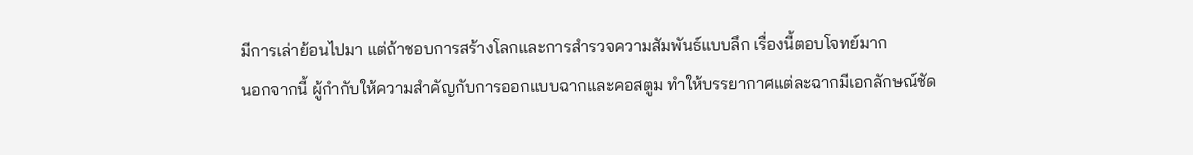มีการเล่าย้อนไปมา แต่ถ้าชอบการสร้างโลกและการสำรวจความสัมพันธ์แบบลึก เรื่องนี้ตอบโจทย์มาก
นอกจากนี้ ผู้กำกับให้ความสำคัญกับการออกแบบฉากและคอสตูม ทำให้บรรยากาศแต่ละฉากมีเอกลักษณ์ชัด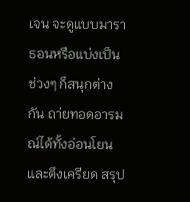เจน จะดูแบบมาราธอนหรือแบ่งเป็นช่วงๆ ก็สนุกต่างกัน ถา่ยทอดอารมณ์ได้ทั้งอ่อนโยนและตึงเครียด สรุป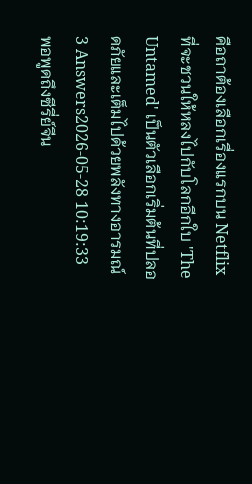คือถาต้องเลือกเรื่องแรกบน Netflix ที่จะชวนให้หลงไปกับโลกอีกใบ 'The Untamed' เป็นตัวเลือกเริ่มต้นที่ปลอดภัยและเต็มไปด้วยพลังทางอารมณ์
3 Answers2026-05-28 10:19:33
พอพูดถึงซีรี่ย์จีน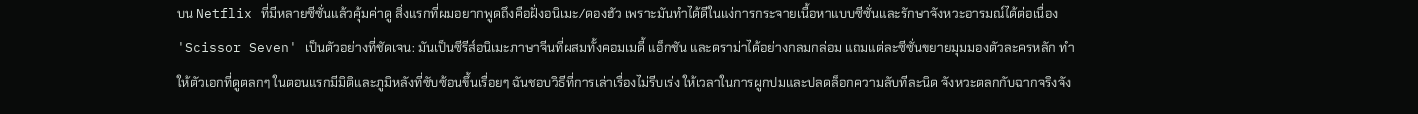บน Netflix ที่มีหลายซีซั่นแล้วคุ้มค่าดู สิ่งแรกที่ผมอยากพูดถึงคือฝั่งอนิเมะ/ดองฮัว เพราะมันทำได้ดีในแง่การกระจายเนื้อหาแบบซีซั่นและรักษาจังหวะอารมณ์ได้ต่อเนื่อง 'Scissor Seven' เป็นตัวอย่างที่ชัดเจน: มันเป็นซีรีส์อนิเมะภาษาจีนที่ผสมทั้งคอมเมดี้ แอ็กชัน และดราม่าได้อย่างกลมกล่อม แถมแต่ละซีซั่นขยายมุมมองตัวละครหลัก ทำให้ตัวเอกที่ดูตลกๆ ในตอนแรกมีมิติและภูมิหลังที่ซับซ้อนขึ้นเรื่อยๆ ฉันชอบวิธีที่การเล่าเรื่องไม่รีบเร่ง ให้เวลาในการผูกปมและปลดล็อกความลับทีละนิด จังหวะตลกกับฉากจริงจัง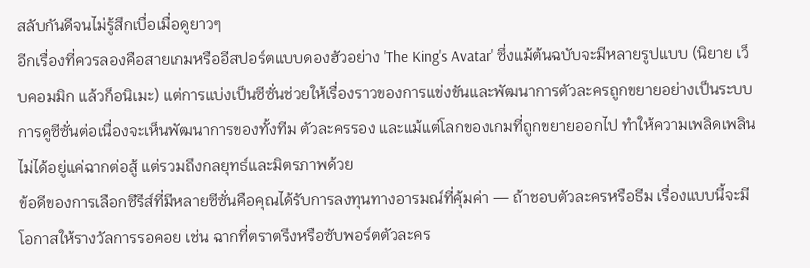สลับกันดีจนไม่รู้สึกเบื่อเมื่อดูยาวๆ
อีกเรื่องที่ควรลองคือสายเกมหรืออีสปอร์ตแบบดองฮัวอย่าง 'The King's Avatar' ซึ่งแม้ต้นฉบับจะมีหลายรูปแบบ (นิยาย เว็บคอมมิก แล้วก็อนิเมะ) แต่การแบ่งเป็นซีซั่นช่วยให้เรื่องราวของการแข่งขันและพัฒนาการตัวละครถูกขยายอย่างเป็นระบบ การดูซีซั่นต่อเนื่องจะเห็นพัฒนาการของทั้งทีม ตัวละครรอง และแม้แต่โลกของเกมที่ถูกขยายออกไป ทำให้ความเพลิดเพลินไม่ได้อยู่แค่ฉากต่อสู้ แต่รวมถึงกลยุทธ์และมิตรภาพด้วย
ข้อดีของการเลือกซีรีส์ที่มีหลายซีซั่นคือคุณได้รับการลงทุนทางอารมณ์ที่คุ้มค่า — ถ้าชอบตัวละครหรือธีม เรื่องแบบนี้จะมีโอกาสให้รางวัลการรอคอย เช่น ฉากที่ตราตรึงหรือซับพอร์ตตัวละคร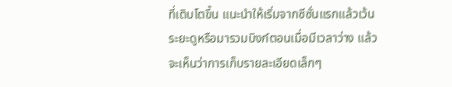ที่เติบโตขึ้น แนะนำให้เริ่มจากซีซั่นแรกแล้วเว้นระยะดูหรือมารวมบิงก์ตอนเมื่อมีเวลาว่าง แล้วจะเห็นว่าการเก็บรายละเอียดเล็กๆ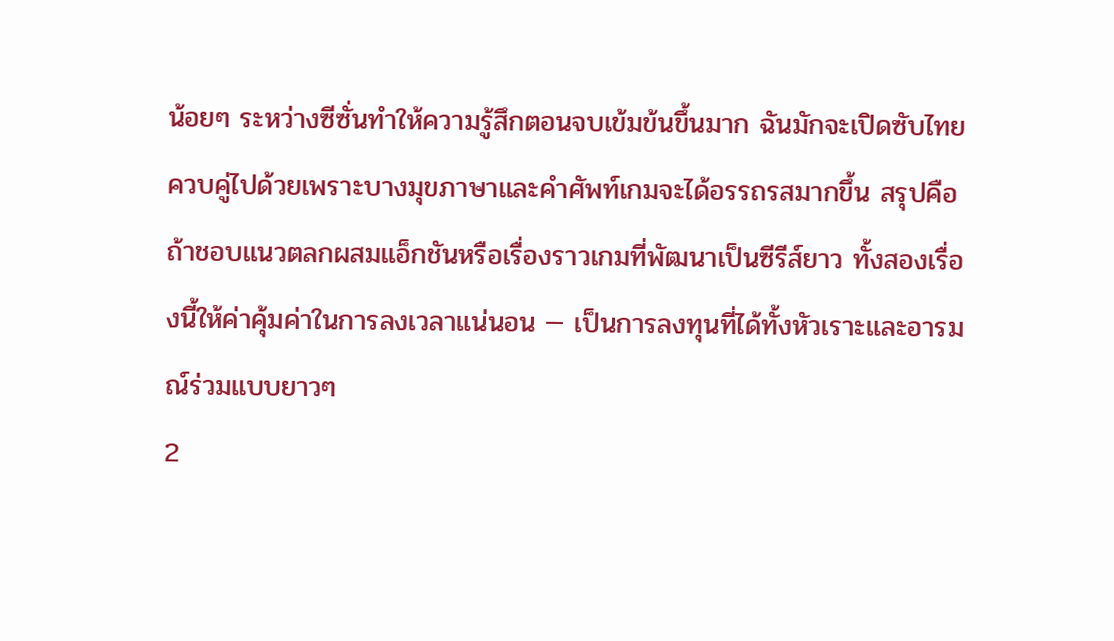น้อยๆ ระหว่างซีซั่นทำให้ความรู้สึกตอนจบเข้มข้นขึ้นมาก ฉันมักจะเปิดซับไทยควบคู่ไปด้วยเพราะบางมุขภาษาและคำศัพท์เกมจะได้อรรถรสมากขึ้น สรุปคือถ้าชอบแนวตลกผสมแอ็กชันหรือเรื่องราวเกมที่พัฒนาเป็นซีรีส์ยาว ทั้งสองเรื่องนี้ให้ค่าคุ้มค่าในการลงเวลาแน่นอน — เป็นการลงทุนที่ได้ทั้งหัวเราะและอารมณ์ร่วมแบบยาวๆ
2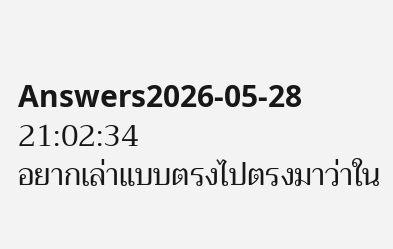Answers2026-05-28 21:02:34
อยากเล่าแบบตรงไปตรงมาว่าใน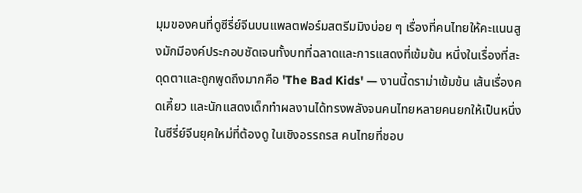มุมของคนที่ดูซีรี่ย์จีนบนแพลตฟอร์มสตรีมมิงบ่อย ๆ เรื่องที่คนไทยให้คะแนนสูงมักมีองค์ประกอบชัดเจนทั้งบทที่ฉลาดและการแสดงที่เข้มข้น หนึ่งในเรื่องที่สะดุดตาและถูกพูดถึงมากคือ 'The Bad Kids' — งานนี้ดราม่าเข้มข้น เส้นเรื่องคดเคี้ยว และนักแสดงเด็กทำผลงานได้ทรงพลังจนคนไทยหลายคนยกให้เป็นหนึ่งในซีรี่ย์จีนยุคใหม่ที่ต้องดู ในเชิงอรรถรส คนไทยที่ชอบ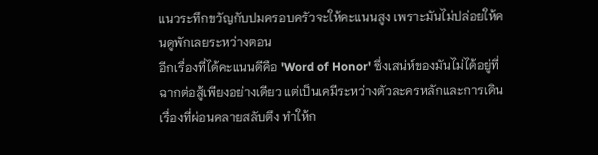แนวระทึกขวัญกับปมครอบครัวจะให้คะแนนสูง เพราะมันไม่ปล่อยให้คนดูพักเลยระหว่างตอน
อีกเรื่องที่ได้คะแนนดีคือ 'Word of Honor' ซึ่งเสน่ห์ของมันไม่ได้อยู่ที่ฉากต่อสู้เพียงอย่างเดียว แต่เป็นเคมีระหว่างตัวละครหลักและการเดินเรื่องที่ผ่อนคลายสลับตึง ทำให้ก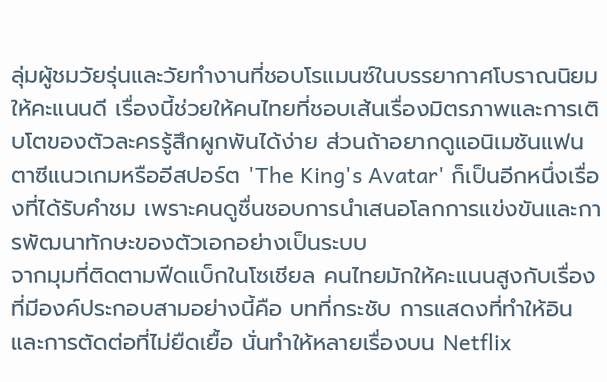ลุ่มผู้ชมวัยรุ่นและวัยทำงานที่ชอบโรแมนซ์ในบรรยากาศโบราณนิยมให้คะแนนดี เรื่องนี้ช่วยให้คนไทยที่ชอบเส้นเรื่องมิตรภาพและการเติบโตของตัวละครรู้สึกผูกพันได้ง่าย ส่วนถ้าอยากดูแอนิเมชันแฟนตาซีแนวเกมหรืออีสปอร์ต 'The King's Avatar' ก็เป็นอีกหนึ่งเรื่องที่ได้รับคำชม เพราะคนดูชื่นชอบการนำเสนอโลกการแข่งขันและการพัฒนาทักษะของตัวเอกอย่างเป็นระบบ
จากมุมที่ติดตามฟีดแบ็กในโซเชียล คนไทยมักให้คะแนนสูงกับเรื่องที่มีองค์ประกอบสามอย่างนี้คือ บทที่กระชับ การแสดงที่ทำให้อิน และการตัดต่อที่ไม่ยืดเยื้อ นั่นทำให้หลายเรื่องบน Netflix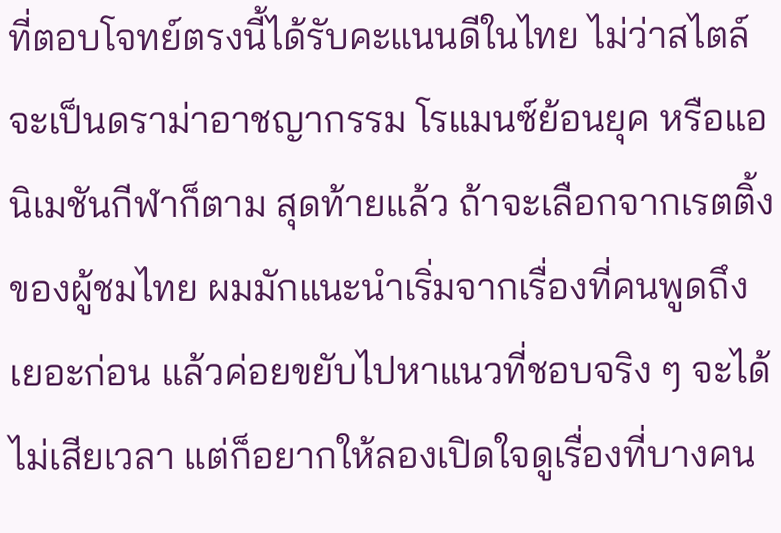ที่ตอบโจทย์ตรงนี้ได้รับคะแนนดีในไทย ไม่ว่าสไตล์จะเป็นดราม่าอาชญากรรม โรแมนซ์ย้อนยุค หรือแอนิเมชันกีฬาก็ตาม สุดท้ายแล้ว ถ้าจะเลือกจากเรตติ้งของผู้ชมไทย ผมมักแนะนำเริ่มจากเรื่องที่คนพูดถึงเยอะก่อน แล้วค่อยขยับไปหาแนวที่ชอบจริง ๆ จะได้ไม่เสียเวลา แต่ก็อยากให้ลองเปิดใจดูเรื่องที่บางคน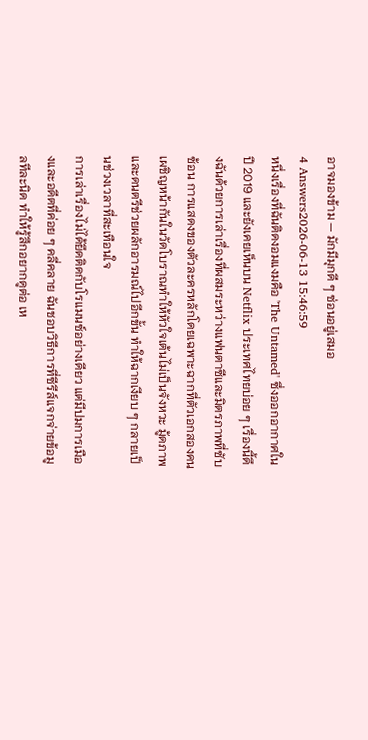อาจมองข้าม — มักมีมุกดี ๆ ซ่อนอยู่เสมอ
4 Answers2026-06-13 15:46:59
หนึ่งเรื่องที่ฉันติดงอมแงมคือ 'The Untamed' ซึ่งออกอากาศในปี 2019 และยังเคยเห็นบน Netflix ประเทศไทยบ่อย ๆ เรื่องนี้ดึงฉันด้วยการเล่าเรื่องที่ผสมระหว่างแฟนตาซีและมิตรภาพที่ซับซ้อน การแสดงของตัวละครหลักโดยเฉพาะฉากที่ตัวเอกสองคนเผชิญหน้ากันในวัดโบราณทำให้หัวใจเต้นไม่เป็นจังหวะ มู้ดภาพและดนตรีช่วยผลักอารมณ์ไปอีกขั้น ทำให้ฉากเงียบ ๆ กลายเป็นช่วงเวลาที่สะเทือนใจ
การเล่าเรื่องไม่ได้ยึดติดกับโรแมนซ์อย่างเดียว แต่มีปมการเมืองและอดีตที่ค่อย ๆ คลี่คลาย ฉันชอบวิธีการที่ซีรีส์แจกจ่ายข้อมูลทีละนิด ทำให้รู้สึกอยากดูต่อ เห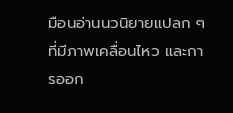มือนอ่านนวนิยายแปลก ๆ ที่มีภาพเคลื่อนไหว และการออก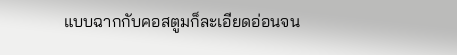แบบฉากกับคอสตูมก็ละเอียดอ่อนจน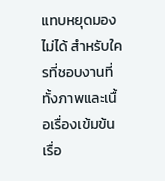แทบหยุดมองไม่ได้ สำหรับใครที่ชอบงานที่ทั้งภาพและเนื้อเรื่องเข้มข้น เรื่อ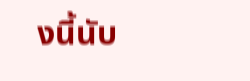งนี้นับ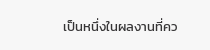เป็นหนึ่งในผลงานที่คว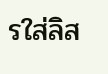รใส่ลิส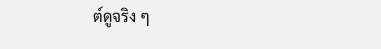ต์ดูจริง ๆ